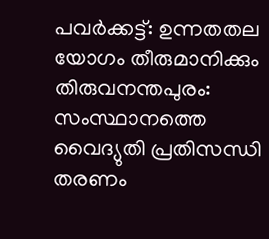പവർക്കട്ട്: ഉന്നതതല യോഗം തീരുമാനിക്കും
തിരുവനന്തപുരം: സംസ്ഥാനത്തെ വൈദ്യുതി പ്രതിസന്ധി തരണം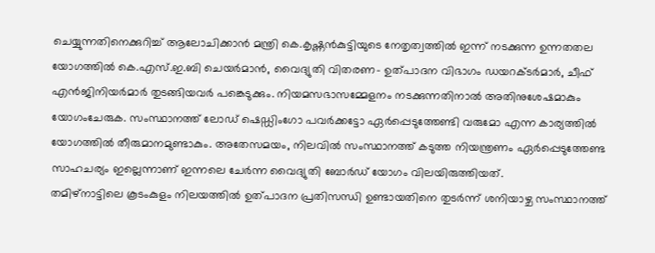ചെയ്യുന്നതിനെക്കുറിച്ച് ആലോചിക്കാൻ മന്ത്രി കെ.കൃഷ്ണൻകുട്ടിയുടെ നേതൃത്വത്തിൽ ഇന്ന് നടക്കുന്ന ഉന്നതതല യോഗത്തിൽ കെ.എസ്.ഇ.ബി ചെയർമാൻ, വൈദ്യുതി വിതരണ- ഉത്പാദന വിഭാഗം ഡയറക്ടർമാർ, ചീഫ് എൻജിനിയർമാർ തുടങ്ങിയവർ പങ്കെടുക്കും. നിയമസഭാസമ്മേളനം നടക്കുന്നതിനാൽ അതിനുശേഷമാകും യോഗംചേരുക. സംസ്ഥാനത്ത് ലോഡ് ഷെഡ്ഡിംഗോ പവർക്കട്ടോ ഏർപ്പെടുത്തേണ്ടി വരുമോ എന്ന കാര്യത്തിൽ യോഗത്തിൽ തീരുമാനമുണ്ടാകും. അതേസമയം, നിലവിൽ സംസ്ഥാനത്ത് കടുത്ത നിയന്ത്രണം ഏർപ്പെടുത്തേണ്ട സാഹചര്യം ഇല്ലെന്നാണ് ഇന്നലെ ചേർന്ന വൈദ്യുതി ബോർഡ് യോഗം വിലയിരുത്തിയത്.
തമിഴ്നാട്ടിലെ കൂടംകുളം നിലയത്തിൽ ഉത്പാദന പ്രതിസന്ധി ഉണ്ടായതിനെ തുടർന്ന് ശനിയാഴ്ച സംസ്ഥാനത്ത്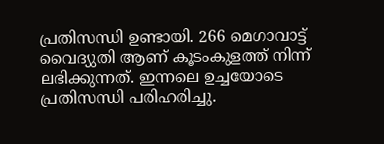പ്രതിസന്ധി ഉണ്ടായി. 266 മെഗാവാട്ട് വൈദ്യുതി ആണ് കൂടംകുളത്ത് നിന്ന് ലഭിക്കുന്നത്. ഇന്നലെ ഉച്ചയോടെ പ്രതിസന്ധി പരിഹരിച്ചു.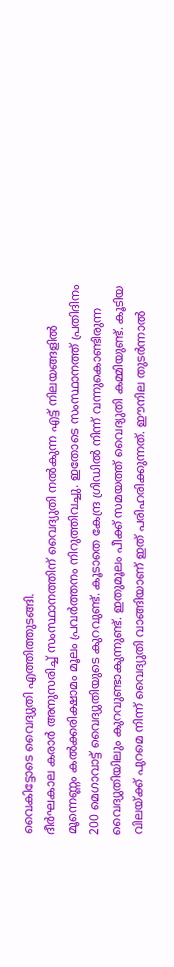വൈകിട്ടോടെ വൈദ്യുതി എത്തിത്തുടങ്ങി.
ദീർഘകാല കരാർ അനുസരിച്ച് സംസ്ഥാനത്തിന് വൈദ്യുതി നൽകുന്ന എട്ട് നിലയങ്ങളിൽ മൂന്നെണ്ണം കൽക്കരിക്ഷാമം മൂലം പ്രവർത്തനം നിറുത്തിവച്ചു. ഇതോടെ സംസ്ഥാനത്ത് പ്രതിദിനം 200 മെഗാവാട്ട് വൈദ്യുതിയുടെ കുറവുണ്ട്. കൂടാതെ കേന്ദ്ര ഗ്രിഡിൽ നിന്ന് വന്നുകൊണ്ടിരുന്ന വൈദ്യുതിയിലും കുറവുണ്ടാകുന്നുണ്ട്. ഇതുമൂലം പീക്ക് സമയത്ത് വൈദ്യുതി കമ്മിയുണ്ട്. കൂടിയ വിലയ്ക്ക് പുറമെ നിന്ന് വൈദ്യുതി വാങ്ങിയാണ് ഇത് പരിഹരിക്കുന്നത്. ഈനില തുടർന്നാൽ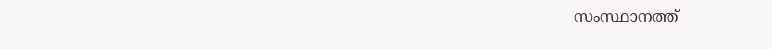സംസ്ഥാനത്ത്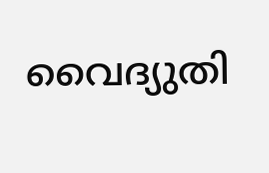വൈദ്യുതി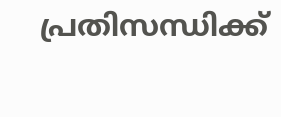പ്രതിസന്ധിക്ക്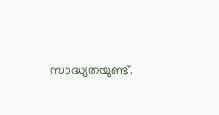സാദ്ധ്യതയുണ്ട്.